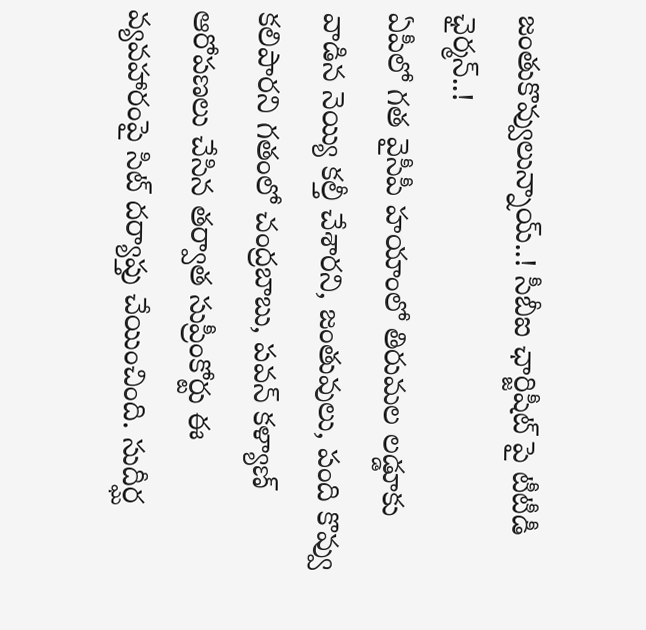జంతుకొవ్వులున్నాయ్..! సీబీఐ ఛార్జిషీట్ పై టీటీడీ ఛైర్మన్..!
ఏపీలో గత వైసీపీ హయాంలో తిరుమల లడ్డూకు వాడిన నెయ్యి కల్తీ చేశారని, జంతువులు, పంది కొవ్వు కలిపారని గతంలో చంద్రబాబు, పవన్ కళ్యాణ్ ఆరోపణలు చేసిన తర్వాత సుప్రీంకోర్టు ఈ వ్యవహారంపై సిట్ దర్యాప్తు చేయించింది. సుదీర్ఘ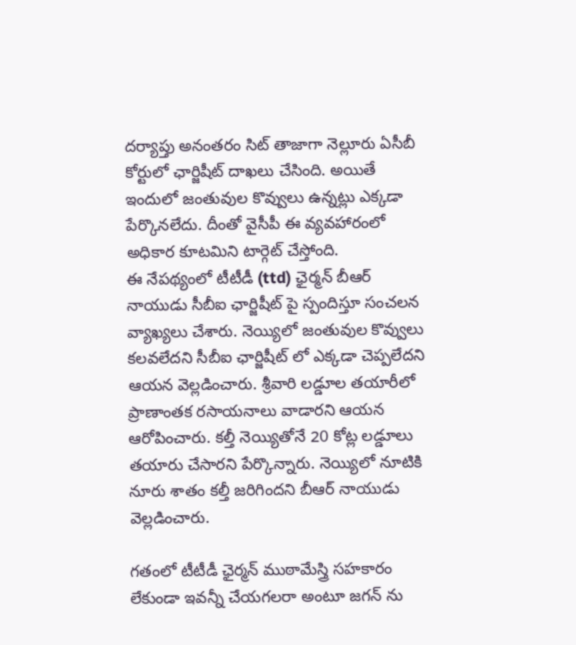దర్యాప్తు అనంతరం సిట్ తాజాగా నెల్లూరు ఏసీబీ కోర్టులో ఛార్జిషీట్ దాఖలు చేసింది. అయితే ఇందులో జంతువుల కొవ్వులు ఉన్నట్లు ఎక్కడా పేర్కొనలేదు. దీంతో వైసీపీ ఈ వ్యవహారంలో అధికార కూటమిని టార్గెట్ చేస్తోంది.
ఈ నేపథ్యంలో టీటీడీ (ttd) ఛైర్మన్ బీఆర్ నాయుడు సీబీఐ ఛార్జిషీట్ పై స్పందిస్తూ సంచలన వ్యాఖ్యలు చేశారు. నెయ్యిలో జంతువుల కొవ్వులు కలవలేదని సీబీఐ ఛార్జిషీట్ లో ఎక్కడా చెప్పలేదని ఆయన వెల్లడించారు. శ్రీవారి లడ్డూల తయారీలో ప్రాణాంతక రసాయనాలు వాడారని ఆయన ఆరోపించారు. కల్తీ నెయ్యితోనే 20 కోట్ల లడ్డూలు తయారు చేసారని పేర్కొన్నారు. నెయ్యిలో నూటికి నూరు శాతం కల్తీ జరిగిందని బీఆర్ నాయుడు వెల్లడించారు.

గతంలో టీటీడీ ఛైర్మన్ ముఠామేస్త్రి సహకారం లేకుండా ఇవన్నీ చేయగలరా అంటూ జగన్ ను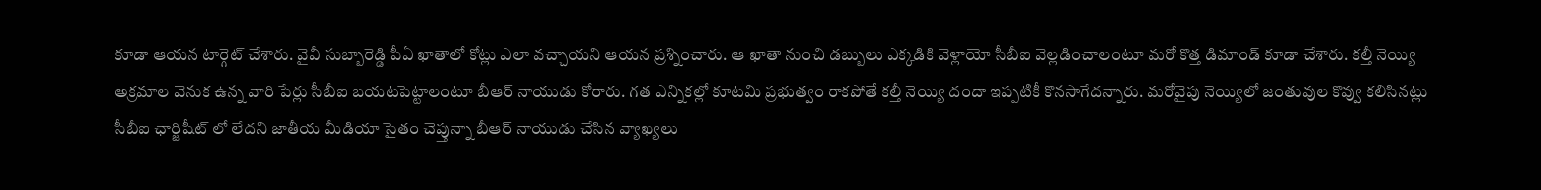కూడా ఆయన టార్గెట్ చేశారు. వైవీ సుబ్బారెడ్డి పీఏ ఖాతాలో కోట్లు ఎలా వచ్చాయని ఆయన ప్రశ్నించారు. ఆ ఖాతా నుంచి డబ్బులు ఎక్కడికి వెళ్లాయో సీబీఐ వెల్లడించాలంటూ మరో కొత్త డిమాండ్ కూడా చేశారు. కల్తీ నెయ్యి అక్రమాల వెనుక ఉన్న వారి పేర్లు సీబీఐ బయటపెట్టాలంటూ బీఆర్ నాయుడు కోరారు. గత ఎన్నికల్లో కూటమి ప్రభుత్వం రాకపోతే కల్తీ నెయ్యి దందా ఇప్పటికీ కొనసాగేదన్నారు. మరోవైపు నెయ్యిలో జంతువుల కొవ్వు కలిసినట్లు సీబీఐ ఛార్జిషీట్ లో లేదని జాతీయ మీడియా సైతం చెప్తున్నా బీఆర్ నాయుడు చేసిన వ్యాఖ్యలు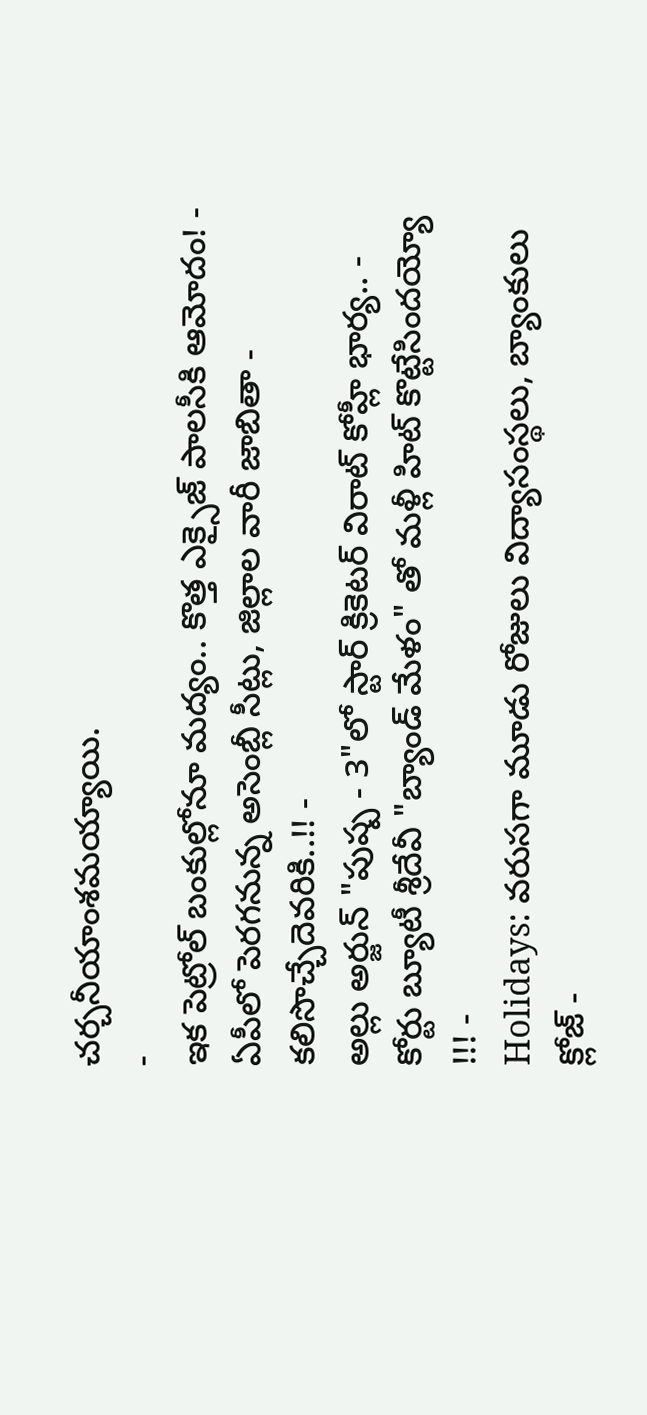చర్చనీయాంశమయ్యాయి.
-
ఇక పెట్రోల్ బంకుల్లోనూ మద్యం.. కొత్త ఎక్సైజ్ పాలసీకి ఆమోదం! -
ఏపీలో పెరగనున్న అసెంబ్లీ సీట్లు, జిల్లాల వారీ జాబితా - కలిసొచ్చేదెవరికి..!! -
అల్లు అర్జున్ "పుష్ప - 3"లో స్టార్ క్రికెటర్ విరాట్ కోహ్లీ భార్య.. -
కోర్టు బ్యూటీ శ్రీదేవీ "బ్యాండ్ మేళం" తో మళ్లీ హిట్ కొట్టేసిందయ్యో !!! -
Holidays: వరుసగా మూడు రోజులు విద్యాసంస్థలు, బ్యాంకులు క్లోజ్ -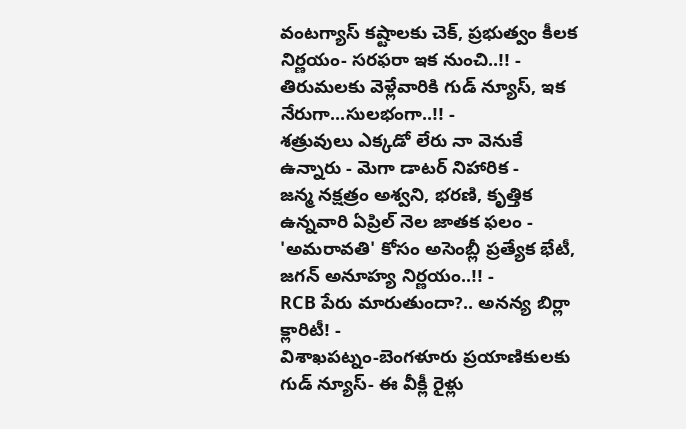వంటగ్యాస్ కష్టాలకు చెక్, ప్రభుత్వం కీలక నిర్ణయం- సరఫరా ఇక నుంచి..!! -
తిరుమలకు వెళ్లేవారికి గుడ్ న్యూస్, ఇక నేరుగా...సులభంగా..!! -
శత్రువులు ఎక్కడో లేరు నా వెనుకే ఉన్నారు - మెగా డాటర్ నిహారిక -
జన్మ నక్షత్రం అశ్వని, భరణి, కృత్తిక ఉన్నవారి ఏప్రిల్ నెల జాతక ఫలం -
'అమరావతి' కోసం అసెంబ్లీ ప్రత్యేక భేటీ, జగన్ అనూహ్య నిర్ణయం..!! -
RCB పేరు మారుతుందా?.. అనన్య బిర్లా క్లారిటీ! -
విశాఖపట్నం-బెంగళూరు ప్రయాణికులకు గుడ్ న్యూస్- ఈ వీక్లీ రైళ్లు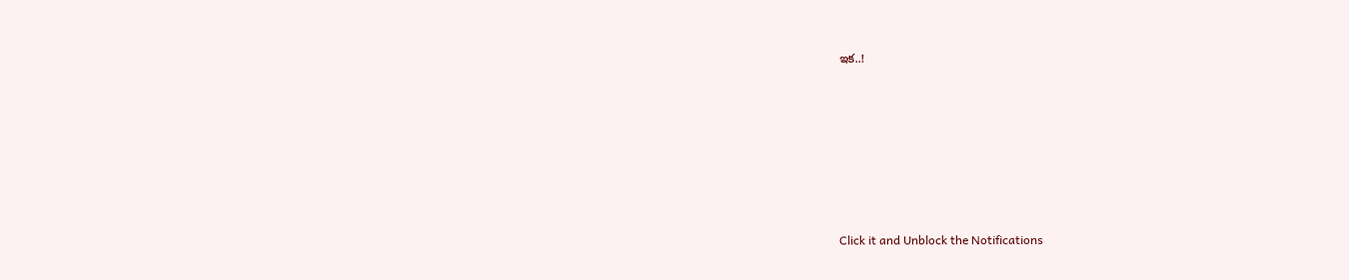ఇక..!












Click it and Unblock the Notifications